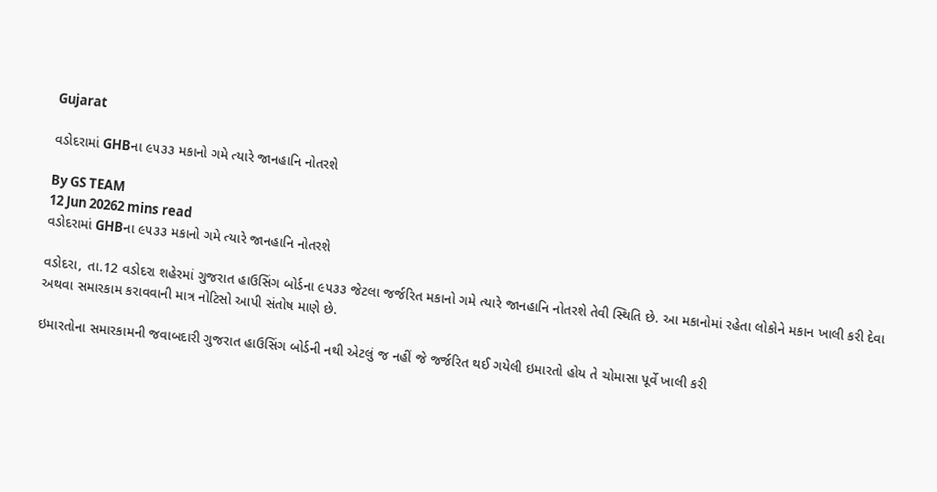Gujarat

વડોદરામાં GHBના ૯૫૩૩ મકાનો ગમે ત્યારે જાનહાનિ નોતરશે

By GS TEAM
12 Jun 20262 mins read
વડોદરામાં GHBના ૯૫૩૩ મકાનો ગમે ત્યારે જાનહાનિ નોતરશે

વડોદરા, તા.12 વડોદરા શહેરમાં ગુજરાત હાઉસિંગ બોર્ડના ૯૫૩૩ જેટલા જર્જરિત મકાનો ગમે ત્યારે જાનહાનિ નોતરશે તેવી સ્થિતિ છે. આ મકાનોમાં રહેતા લોકોને મકાન ખાલી કરી દેવા અથવા સમારકામ કરાવવાની માત્ર નોટિસો આપી સંતોષ માણે છે.

ઇમારતોના સમારકામની જવાબદારી ગુજરાત હાઉસિંગ બોર્ડની નથી એટલું જ નહીં જે જર્જરિત થઈ ગયેલી ઇમારતો હોય તે ચોમાસા પૂર્વે ખાલી કરી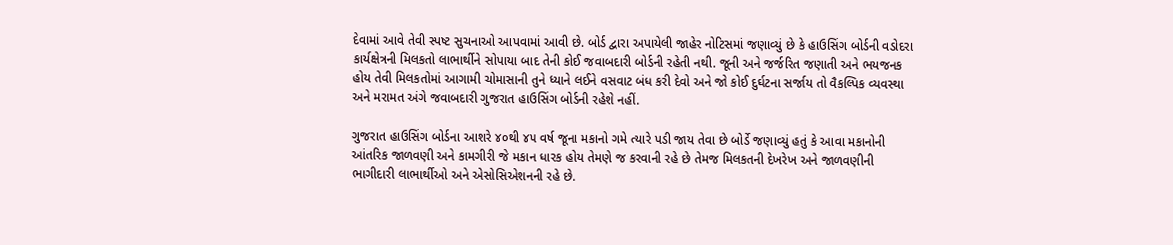દેવામાં આવે તેવી સ્પષ્ટ સુચનાઓ આપવામાં આવી છે. બોર્ડ દ્વારા અપાયેલી જાહેર નોટિસમાં જણાવ્યું છે કે હાઉસિંગ બોર્ડની વડોદરા કાર્યક્ષેત્રની મિલકતો લાભાર્થીને સોપાયા બાદ તેની કોઈ જવાબદારી બોર્ડની રહેતી નથી. જૂની અને જર્જરિત જણાતી અને ભયજનક હોય તેવી મિલકતોમાં આગામી ચોમાસાની તુને ધ્યાને લઈને વસવાટ બંધ કરી દેવો અને જો કોઈ દુર્ઘટના સર્જાય તો વૈકલ્પિક વ્યવસ્થા અને મરામત અંગે જવાબદારી ગુજરાત હાઉસિંગ બોર્ડની રહેશે નહીં.

ગુજરાત હાઉસિંગ બોર્ડના આશરે ૪૦થી ૪૫ વર્ષ જૂના મકાનો ગમે ત્યારે પડી જાય તેવા છે બોર્ડે જણાવ્યું હતું કે આવા મકાનોની આંતરિક જાળવણી અને કામગીરી જે મકાન ધારક હોય તેમણે જ કરવાની રહે છે તેમજ મિલકતની દેખરેખ અને જાળવણીની ભાગીદારી લાભાર્થીઓ અને એસોસિએશનની રહે છે.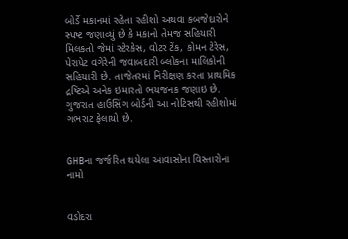બોર્ડે મકાનમાં રહેતા રહીશો અથવા કબજેદારોને સ્પષ્ટ જણાવ્યું છે કે મકાનો તેમજ સહિયારી મિલકતો જેમાં સ્ટેરકેસ, વોટર ટેંક, કોમન ટેરેસ, પેરાપેટ વગેરેની જવાબદારી બ્લોકના માલિકોની સહિયારી છે. તાજેતરમાં નિરીક્ષણ કરતા પ્રાથમિક દ્રષ્ટિએ અનેક ઇમારતો ભયજનક જણાઇ છે. ગુજરાત હાઉસિંગ બોર્ડની આ નોટિસથી રહીશોમાં ગભરાટ ફેલાયો છે.


GHBના જર્જરિત થયેલા આવાસોના વિસ્તારોના નામો


વડોદરા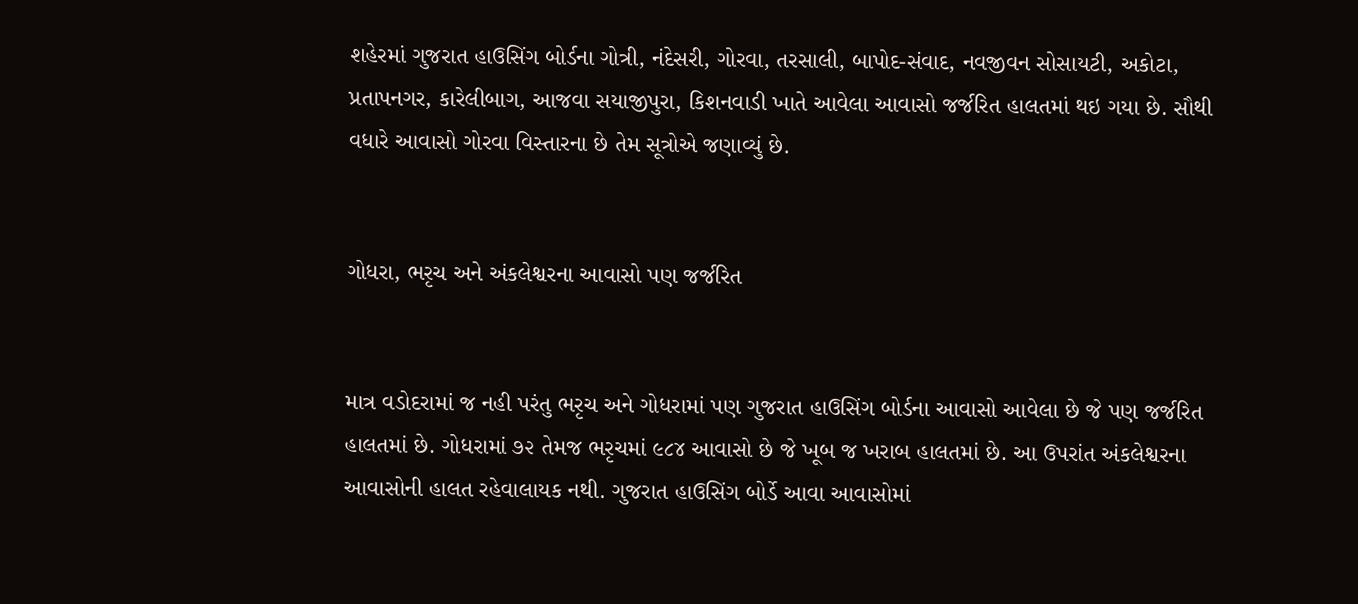શહેરમાં ગુજરાત હાઉસિંગ બોર્ડના ગોત્રી, નંદેસરી, ગોરવા, તરસાલી, બાપોદ-સંવાદ, નવજીવન સોસાયટી, અકોટા, પ્રતાપનગર, કારેલીબાગ, આજવા સયાજીપુરા, કિશનવાડી ખાતે આવેલા આવાસો જર્જરિત હાલતમાં થઇ ગયા છે. સૌથી વધારે આવાસો ગોરવા વિસ્તારના છે તેમ સૂત્રોએ જણાવ્યું છે.


ગોધરા, ભરૃચ અને અંકલેશ્વરના આવાસો પણ જર્જરિત


માત્ર વડોદરામાં જ નહી પરંતુ ભરૃચ અને ગોધરામાં પણ ગુજરાત હાઉસિંગ બોર્ડના આવાસો આવેલા છે જે પણ જર્જરિત હાલતમાં છે. ગોધરામાં ૭૨ તેમજ ભરૃચમાં ૯૮૪ આવાસો છે જે ખૂબ જ ખરાબ હાલતમાં છે. આ ઉપરાંત અંકલેશ્વરના આવાસોની હાલત રહેવાલાયક નથી. ગુજરાત હાઉસિંગ બોર્ડે આવા આવાસોમાં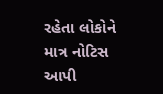રહેતા લોકોને માત્ર નોટિસ આપી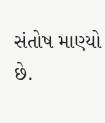સંતોષ માણ્યો છે.